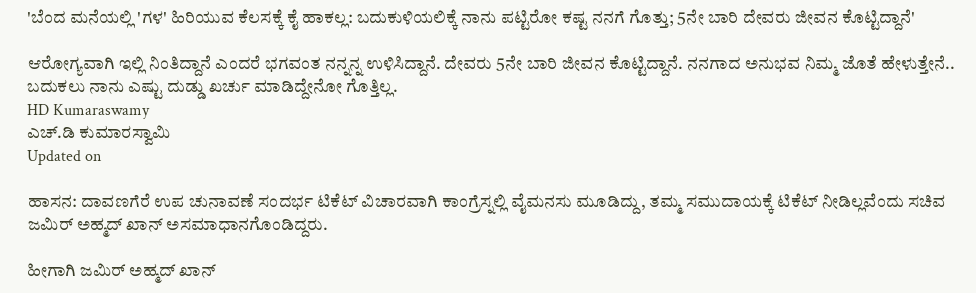'ಬೆಂದ ಮನೆಯಲ್ಲಿ 'ಗಳ' ಹಿರಿಯುವ ಕೆಲಸಕ್ಕೆ ಕೈ ಹಾಕಲ್ಲ: ಬದುಕುಳಿಯಲಿಕ್ಕೆ ನಾನು ಪಟ್ಟಿರೋ ಕಷ್ಟ ನನಗೆ ಗೊತ್ತು; 5ನೇ ಬಾರಿ ದೇವರು ಜೀವನ ಕೊಟ್ಟಿದ್ದಾನೆ'

ಆರೋಗ್ಯವಾಗಿ ಇಲ್ಲಿ ನಿಂತಿದ್ದಾನೆ ಎಂದರೆ ಭಗವಂತ ನನ್ನನ್ನ ಉಳಿಸಿದ್ದಾನೆ. ದೇವರು 5ನೇ ಬಾರಿ ಜೀವನ ಕೊಟ್ಟಿದ್ದಾನೆ. ನನಗಾದ ಅನುಭವ ನಿಮ್ಮ ಜೊತೆ ಹೇಳುತ್ತೇನೆ.. ಬದುಕಲು ನಾನು ಎಷ್ಟು ದುಡ್ಡು ಖರ್ಚು ಮಾಡಿದ್ದೇನೋ ಗೊತ್ತಿಲ್ಲ.
HD Kumaraswamy
ಎಚ್.ಡಿ ಕುಮಾರಸ್ವಾಮಿ
Updated on

ಹಾಸನ: ದಾವಣಗೆರೆ ಉಪ ಚುನಾವಣೆ ಸಂದರ್ಭ ಟಿಕೆಟ್ ವಿಚಾರವಾಗಿ ಕಾಂಗ್ರೆಸ್ನಲ್ಲಿ ವೈಮನಸು ಮೂಡಿದ್ದು, ತಮ್ಮ ಸಮುದಾಯಕ್ಕೆ ಟಿಕೆಟ್ ನೀಡಿಲ್ಲವೆಂದು ಸಚಿವ ಜಮಿರ್ ಅಹ್ಮದ್ ಖಾನ್ ಅಸಮಾಧಾನಗೊಂಡಿದ್ದರು.

ಹೀಗಾಗಿ ಜಮಿರ್ ಅಹ್ಮದ್ ಖಾನ್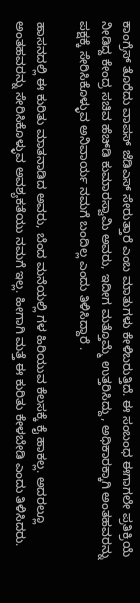ಕಾಂಗ್ರೆಸ್ ತೊರೆದು ವಾಪಸ್ ಜೆಡಿಎಸ್ ಸೇರುತ್ತಾರೆ ಎಂಬ ಮಾತುಗಳು ಕೇಳಿಬರುತ್ತಿದೆ. ಈ ಸಂಬಂಧ ಈಗಾಗಲೇ ಪ್ರತಿಕ್ರಿಯೆ ನೀಡಿದ್ದ ಕೇಂದ್ರ ಸಚಿವ ಹೆಚ್‍ಡಿ ಕುಮಾರಸ್ವಾಮಿ ಅವರು, ಇದೀಗ ಮತ್ತೊಮ್ಮೆ ಉತ್ತರಿಸಿದ್ದು, ಅಧಿಕಾರಕ್ಕಾಗಿ ಅಂತಹವರನ್ನು ಪಕ್ಷಕ್ಕೆ ಸೇರಿಸಿಕೊಳ್ಳುವ ಅನಿವಾರ್ಯ ನಮಗೆ ಬಂದಿಲ್ಲ ಎಂದು ತಿಳಿಸಿದ್ದಾರೆ .

ಹಾಸನದಲ್ಲಿ ಈ ಕುರಿತು ಮಾತನಾಡಿದ ಅವರು, ಬೆಂದ ಮನೆಯಲ್ಲಿ ಗಳ ಹಿರಿಯುವ ಕೆಲಸಕ್ಕೆ ಕೈ ಹಾಕಲ್ಲ. ಅದರಲ್ಲೂ ಅಂತಹವರನ್ನು ಸೇರಿಸಿಕೊಳ್ಳುವ ಅವಶ್ಯಕತೆಯು ನಮಗೆ ಇಲ್ಲ. ಹೀಗಾಗಿ ಮತ್ತೆ ಈ ಕುರಿತು ಕೇಳಬೇಡಿ ಎಂದು ತಿಳಿಸಿದರು.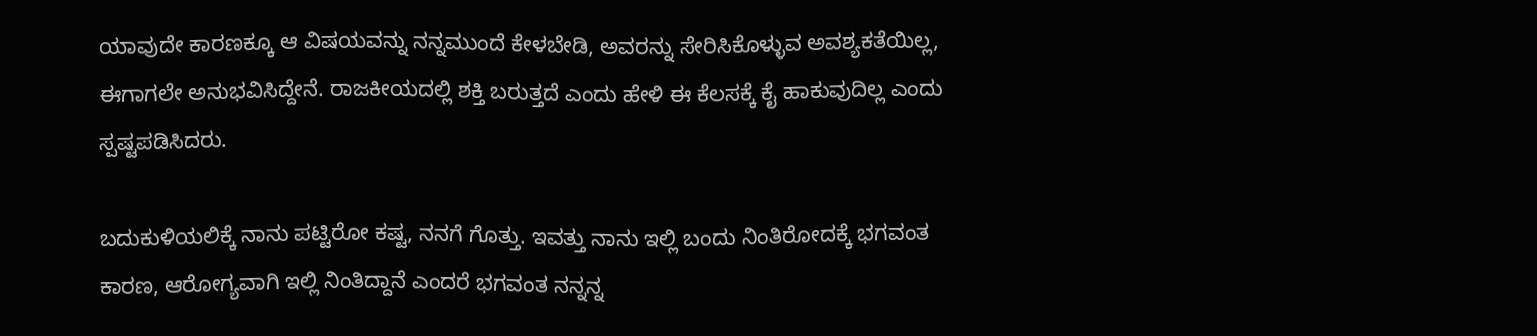ಯಾವುದೇ ಕಾರಣಕ್ಕೂ ಆ ವಿಷಯವನ್ನು ನನ್ನಮುಂದೆ ಕೇಳಬೇಡಿ, ಅವರನ್ನು ಸೇರಿಸಿಕೊಳ್ಳುವ ಅವಶ್ಯಕತೆಯಿಲ್ಲ, ಈಗಾಗಲೇ ಅನುಭವಿಸಿದ್ದೇನೆ. ರಾಜಕೀಯದಲ್ಲಿ ಶಕ್ತಿ ಬರುತ್ತದೆ ಎಂದು ಹೇಳಿ ಈ ಕೆಲಸಕ್ಕೆ ಕೈ ಹಾಕುವುದಿಲ್ಲ ಎಂದು ಸ್ಪಷ್ಟಪಡಿಸಿದರು.

ಬದುಕುಳಿಯಲಿಕ್ಕೆ ನಾನು ಪಟ್ಟಿರೋ ಕಷ್ಟ, ನನಗೆ ಗೊತ್ತು. ಇವತ್ತು ನಾನು ಇಲ್ಲಿ ಬಂದು ನಿಂತಿರೋದಕ್ಕೆ ಭಗವಂತ ಕಾರಣ, ಆರೋಗ್ಯವಾಗಿ ಇಲ್ಲಿ ನಿಂತಿದ್ದಾನೆ ಎಂದರೆ ಭಗವಂತ ನನ್ನನ್ನ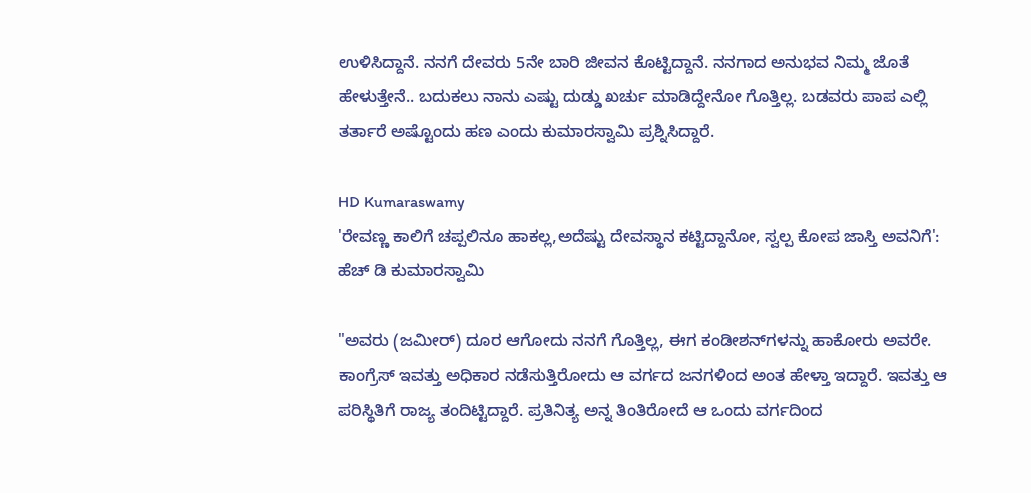ಉಳಿಸಿದ್ದಾನೆ. ನನಗೆ ದೇವರು 5ನೇ ಬಾರಿ ಜೀವನ ಕೊಟ್ಟಿದ್ದಾನೆ. ನನಗಾದ ಅನುಭವ ನಿಮ್ಮ ಜೊತೆ ಹೇಳುತ್ತೇನೆ.. ಬದುಕಲು ನಾನು ಎಷ್ಟು ದುಡ್ಡು ಖರ್ಚು ಮಾಡಿದ್ದೇನೋ ಗೊತ್ತಿಲ್ಲ. ಬಡವರು ಪಾಪ ಎಲ್ಲಿ ತರ್ತಾರೆ ಅಷ್ಟೊಂದು ಹಣ ಎಂದು ಕುಮಾರಸ್ವಾಮಿ ಪ್ರಶ್ನಿಸಿದ್ದಾರೆ.

HD Kumaraswamy
'ರೇವಣ್ಣ ಕಾಲಿಗೆ ಚಪ್ಪಲಿನೂ ಹಾಕಲ್ಲ,ಅದೆಷ್ಟು ದೇವಸ್ಥಾನ ಕಟ್ಟಿದ್ದಾನೋ, ಸ್ವಲ್ಪ ಕೋಪ ಜಾಸ್ತಿ ಅವನಿಗೆ': ಹೆಚ್ ಡಿ ಕುಮಾರಸ್ವಾಮಿ

"ಅವರು (ಜಮೀರ್) ದೂರ ಆಗೋದು ನನಗೆ ಗೊತ್ತಿಲ್ಲ, ಈಗ ಕಂಡೀಶನ್‌ಗಳನ್ನು ಹಾಕೋರು ಅವರೇ. ಕಾಂಗ್ರೆಸ್ ಇವತ್ತು ಅಧಿಕಾರ ನಡೆಸುತ್ತಿರೋದು ಆ ವರ್ಗದ ಜನಗಳಿಂದ ಅಂತ ಹೇಳ್ತಾ ಇದ್ದಾರೆ. ಇವತ್ತು ಆ ಪರಿಸ್ಥಿತಿಗೆ ರಾಜ್ಯ ತಂದಿಟ್ಟಿದ್ದಾರೆ. ಪ್ರತಿನಿತ್ಯ ಅನ್ನ ತಿಂತಿರೋದೆ ಆ ಒಂದು ವರ್ಗದಿಂದ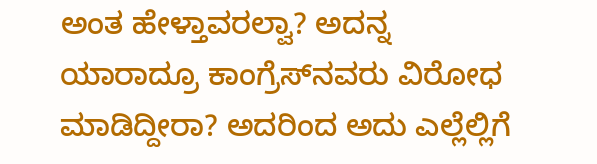ಅಂತ ಹೇಳ್ತಾವರಲ್ವಾ? ಅದನ್ನ ಯಾರಾದ್ರೂ ಕಾಂಗ್ರೆಸ್‌ನವರು ವಿರೋಧ ಮಾಡಿದ್ದೀರಾ? ಅದರಿಂದ ಅದು ಎಲ್ಲೆಲ್ಲಿಗೆ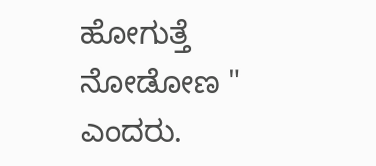ಹೋಗುತ್ತೆ ನೋಡೋಣ " ಎಂದರು.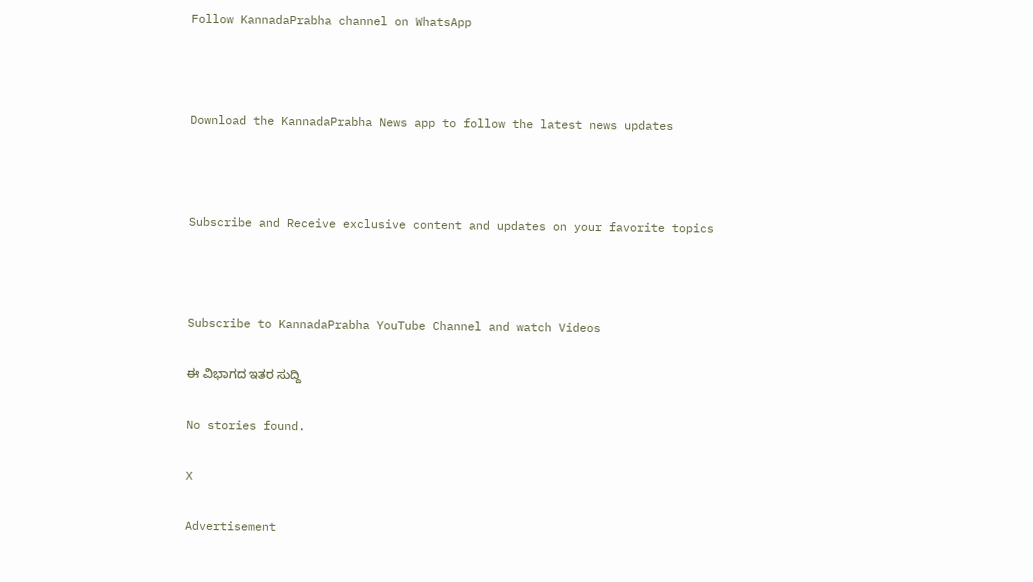Follow KannadaPrabha channel on WhatsApp



Download the KannadaPrabha News app to follow the latest news updates



Subscribe and Receive exclusive content and updates on your favorite topics



Subscribe to KannadaPrabha YouTube Channel and watch Videos

ಈ ವಿಭಾಗದ ಇತರ ಸುದ್ದಿ

No stories found.

X

Advertisement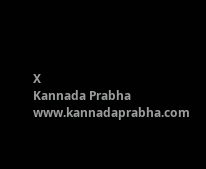X
Kannada Prabha
www.kannadaprabha.com